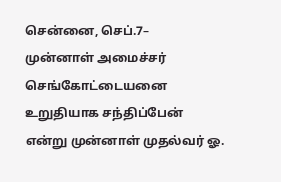சென்னை, செப்.7–
முன்னாள் அமைச்சர் செங்கோட்டையனை உறுதியாக சந்திப்பேன் என்று முன்னாள் முதல்வர் ஓ.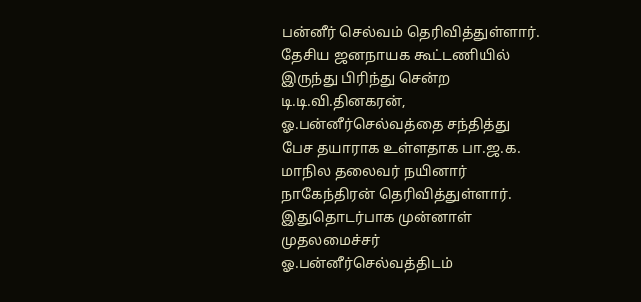பன்னீர் செல்வம் தெரிவித்துள்ளார்.
தேசிய ஜனநாயக கூட்டணியில் இருந்து பிரிந்து சென்ற டி.டி.வி.தினகரன், ஓ.பன்னீர்செல்வத்தை சந்தித்து பேச தயாராக உள்ளதாக பா.ஜ.க. மாநில தலைவர் நயினார் நாகேந்திரன் தெரிவித்துள்ளார். இதுதொடர்பாக முன்னாள் முதலமைச்சர் ஓ.பன்னீர்செல்வத்திடம்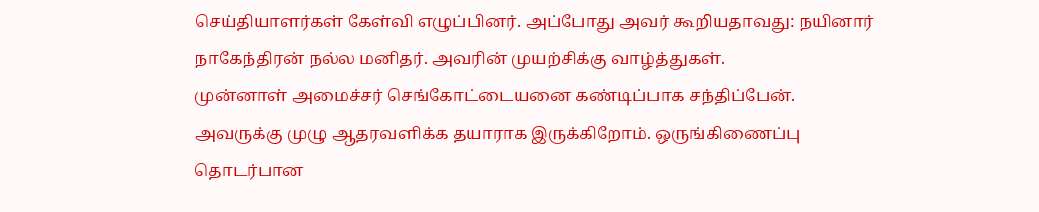செய்தியாளர்கள் கேள்வி எழுப்பினர். அப்போது அவர் கூறியதாவது: நயினார் நாகேந்திரன் நல்ல மனிதர். அவரின் முயற்சிக்கு வாழ்த்துகள்.
முன்னாள் அமைச்சர் செங்கோட்டையனை கண்டிப்பாக சந்திப்பேன். அவருக்கு முழு ஆதரவளிக்க தயாராக இருக்கிறோம். ஒருங்கிணைப்பு தொடர்பான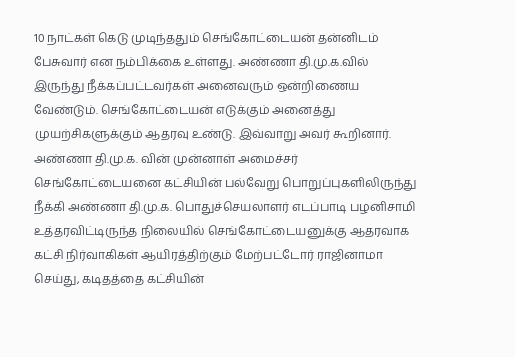10 நாட்கள் கெடு முடிந்ததும் செங்கோட்டையன் தன்னிடம் பேசுவார் என நம்பிக்கை உள்ளது. அண்ணா தி.மு.க.வில் இருந்து நீக்கப்பட்டவர்கள் அனைவரும் ஒன்றிணைய வேண்டும். செங்கோட்டையன் எடுக்கும் அனைத்து முயற்சிகளுக்கும் ஆதரவு உண்டு. இவ்வாறு அவர் கூறினார்.
அண்ணா தி.மு.க. வின் முன்னாள் அமைச்சர் செங்கோட்டையனை கட்சியின் பல்வேறு பொறுப்புகளிலிருந்து நீக்கி அண்ணா தி.மு.க. பொதுச்செயலாளர் எடப்பாடி பழனிசாமி உத்தரவிட்டிருந்த நிலையில் செங்கோட்டையனுக்கு ஆதரவாக கட்சி நிர்வாகிகள் ஆயிரத்திற்கும் மேற்பட்டோர் ராஜினாமா செய்து, கடிதத்தை கட்சியின்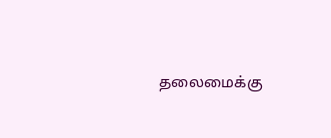தலைமைக்கு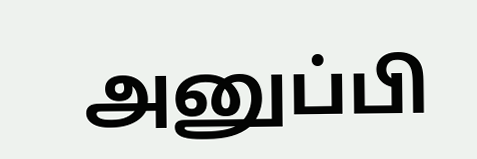அனுப்பி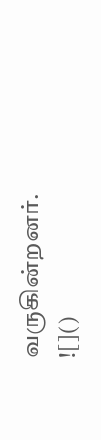வருகின்றனர்.
![]()